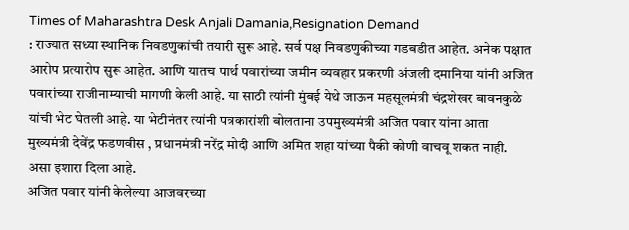Times of Maharashtra Desk Anjali Damania,Resignation Demand
: राज्यात सध्या स्थानिक निवडणुकांची तयारी सुरू आहे. सर्व पक्ष निवडणुकीच्या गडबडीत आहेत. अनेक पक्षात आरोप प्रत्यारोप सुरू आहेत. आणि यातच पार्थ पवारांच्या जमीन व्यवहार प्रकरणी अंजली दमानिया यांनी अजित पवारांच्या राजीनाम्याची मागणी केली आहे. या साठी त्यांनी मुंबई येथे जाऊन महसूलमंत्री चंद्रशेखर बावनकुळे यांची भेट घेतली आहे. या भेटीनंतर त्यांनी पत्रकारांशी बोलताना उपमुख्यमंत्री अजित पवार यांना आता मुख्यमंत्री देवेंद्र फडणवीस , प्रधानमंत्री नरेंद्र मोदी आणि अमित शहा यांच्या पैकी कोणी वाचवू शकत नाही. असा इशारा दिला आहे.
अजित पवार यांनी केलेल्या आजवरच्या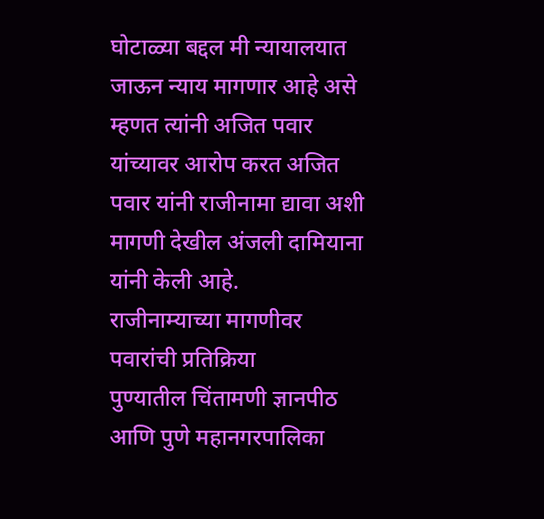घोटाळ्या बद्दल मी न्यायालयात जाऊन न्याय मागणार आहे असे म्हणत त्यांनी अजित पवार यांच्यावर आरोप करत अजित पवार यांनी राजीनामा द्यावा अशी मागणी देखील अंजली दामियाना यांनी केली आहे.
राजीनाम्याच्या मागणीवर पवारांची प्रतिक्रिया
पुण्यातील चिंतामणी ज्ञानपीठ आणि पुणे महानगरपालिका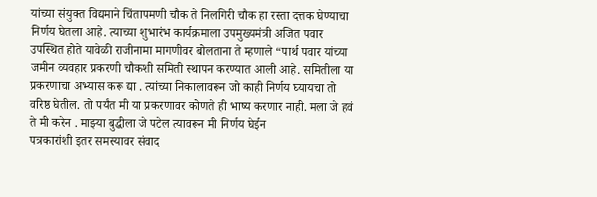यांच्या संयुक्त विद्यमाने चिंतापमणी चौक ते निलगिरी चौक हा रस्ता दत्तक घेण्याचा निर्णय घेतला आहे. त्याच्या शुभारंभ कार्यक्रमाला उपमुख्यमंत्री अजित पवार उपस्थित होते यावेळी राजीनामा मागणीवर बोलताना ते म्हणाले “पार्थ पवार यांच्या जमीन व्यवहार प्रकरणी चौकशी समिती स्थापन करण्यात आली आहे. समितीला या प्रकरणाचा अभ्यास करू द्या . त्यांच्या निकालावरून जो काही निर्णय घ्यायचा तो वरिष्ठ घेतील. तो पर्यंत मी या प्रकरणावर कोणते ही भाष्य करणार नाही. मला जे हवं ते मी करेन . माझ्या बुद्धीला जे पटेल त्यावरून मी निर्णय घेईन
पत्रकारांशी इतर समस्यावर संवाद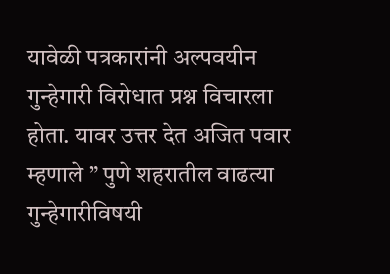यावेळी पत्रकारांनी अल्पवयीन गुन्हेगारी विरोधात प्रश्न विचारला होता. यावर उत्तर देत अजित पवार म्हणाले ” पुणे शहरातील वाढत्या गुन्हेगारीविषयी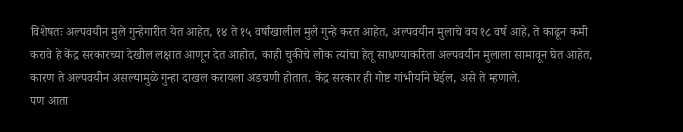विशेषतः अल्पवयीन मुले गुन्हेगारीत येत आहेत, १४ ते १५ वर्षांखालील मुले गुन्हे करत आहेत, अल्पवयीन मुलाचे वय १८ वर्ष आहे, ते काढून कमी करावे हे केंद्र सरकारच्या देखील लक्षात आणून देत आहोत, काही चुकीचे लोक त्यांचा हेतू साधण्याकरिता अल्पवयीन मुलाला सामावून घेत आहेत, कारण ते अल्पवयीन असल्यामुळे गुन्हा दाखल करायला अडचणी होतात. केंद्र सरकार ही गोष्ट गांभीर्याने घेईल, असे ते म्हणाले.
पण आता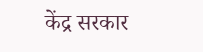केंद्र सरकार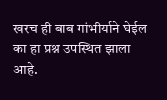खरच ही बाब गांभीर्याने घेईल का हा प्रश्न उपस्थित झाला आहे.